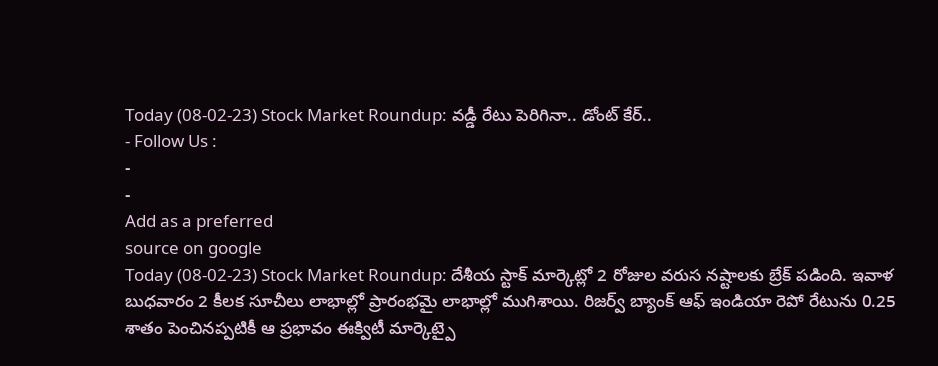Today (08-02-23) Stock Market Roundup: వడ్డీ రేటు పెరిగినా.. డోంట్ కేర్..
- Follow Us :
-
-
Add as a preferred
source on google
Today (08-02-23) Stock Market Roundup: దేశీయ స్టాక్ మార్కెట్లో 2 రోజుల వరుస నష్టాలకు బ్రేక్ పడింది. ఇవాళ బుధవారం 2 కీలక సూచీలు లాభాల్లో ప్రారంభమై లాభాల్లో ముగిశాయి. రిజర్వ్ బ్యాంక్ ఆఫ్ ఇండియా రెపో రేటును 0.25 శాతం పెంచినప్పటికీ ఆ ప్రభావం ఈక్విటీ మార్కెట్పై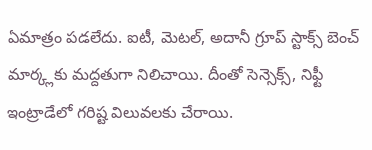ఏమాత్రం పడలేదు. ఐటీ, మెటల్, అదానీ గ్రూప్ స్టాక్స్ బెంచ్ మార్క్లకు మద్దతుగా నిలిచాయి. దీంతో సెన్సెక్స్, నిఫ్టీ ఇంట్రాడేలో గరిష్ట విలువలకు చేరాయి.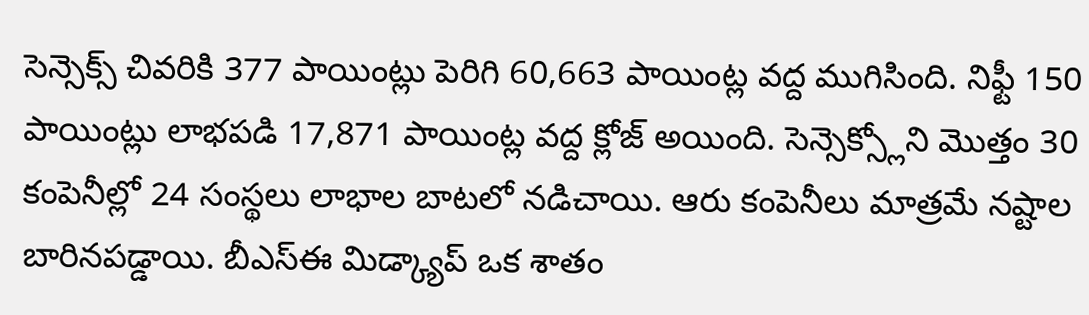సెన్సెక్స్ చివరికి 377 పాయింట్లు పెరిగి 60,663 పాయింట్ల వద్ద ముగిసింది. నిఫ్టీ 150 పాయింట్లు లాభపడి 17,871 పాయింట్ల వద్ద క్లోజ్ అయింది. సెన్సెక్స్లోని మొత్తం 30 కంపెనీల్లో 24 సంస్థలు లాభాల బాటలో నడిచాయి. ఆరు కంపెనీలు మాత్రమే నష్టాల బారినపడ్డాయి. బీఎస్ఈ మిడ్క్యాప్ ఒక శాతం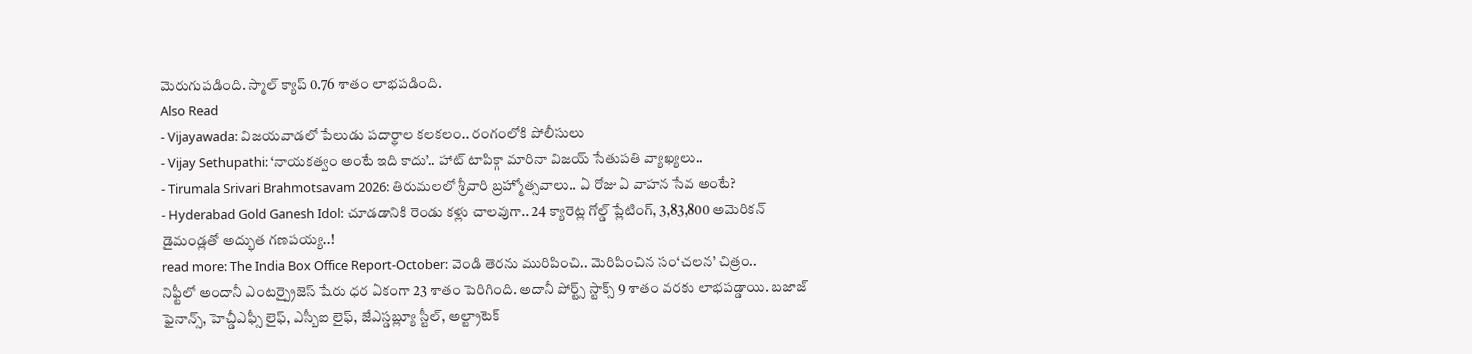మెరుగుపడింది. స్మాల్ క్యాప్ 0.76 శాతం లాభపడింది.
Also Read
- Vijayawada: విజయవాడలో పేలుడు పదార్థాల కలకలం.. రంగంలోకి పోలీసులు
- Vijay Sethupathi: ‘నాయకత్వం అంటే ఇది కాదు’.. హాట్ టాపిక్గా మారినా విజయ్ సేతుపతి వ్యాఖ్యలు..
- Tirumala Srivari Brahmotsavam 2026: తిరుమలలో శ్రీవారి బ్రహ్మోత్సవాలు.. ఏ రోజు ఏ వాహన సేవ అంటే?
- Hyderabad Gold Ganesh Idol: చూడడానికి రెండు కళ్లు చాలవుగా.. 24 క్యారెట్ల గోల్డ్ ప్లేటింగ్, 3,83,800 అమెరికన్ డైమండ్లతో అద్భుత గణపయ్య..!
read more: The India Box Office Report-October: వెండి తెరను మురిపించి.. మెరిపించిన సం‘చలన’ చిత్రం..
నిఫ్టీలో అందానీ ఎంటర్ప్రైజెస్ షేరు ధర ఏకంగా 23 శాతం పెరిగింది. అదానీ పోర్ట్స్ స్టాక్స్ 9 శాతం వరకు లాభపడ్డాయి. బజాజ్ ఫైనాన్స్, హెచ్డీఎఫ్సీ లైఫ్, ఎస్బీఐ లైఫ్, జేఎస్డబ్ల్యూ స్టీల్, అల్ట్రాటెక్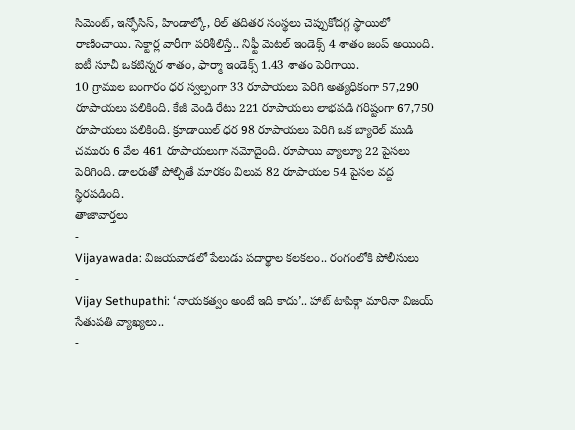సిమెంట్, ఇన్ఫోసిస్, హిండాల్కో, రిల్ తదితర సంస్థలు చెప్పుకోదగ్గ స్థాయిలో రాణించాయి. సెక్టార్ల వారీగా పరిశీలిస్తే.. నిఫ్టీ మెటల్ ఇండెక్స్ 4 శాతం జంప్ అయింది. ఐటీ సూచీ ఒకటిన్నర శాతం, ఫార్మా ఇండెక్స్ 1.43 శాతం పెరిగాయి.
10 గ్రాముల బంగారం ధర స్వల్పంగా 33 రూపాయలు పెరిగి అత్యధికంగా 57,290 రూపాయలు పలికింది. కేజీ వెండి రేటు 221 రూపాయలు లాభపడి గరిష్టంగా 67,750 రూపాయలు పలికింది. క్రూడాయిల్ ధర 98 రూపాయలు పెరిగి ఒక బ్యారెల్ ముడి చమురు 6 వేల 461 రూపాయలుగా నమోదైంది. రూపాయి వ్యాల్యూ 22 పైసలు పెరిగింది. డాలరుతో పోల్చితే మారకం విలువ 82 రూపాయల 54 పైసల వద్ద స్థిరపడింది.
తాజావార్తలు
-
Vijayawada: విజయవాడలో పేలుడు పదార్థాల కలకలం.. రంగంలోకి పోలీసులు
-
Vijay Sethupathi: ‘నాయకత్వం అంటే ఇది కాదు’.. హాట్ టాపిక్గా మారినా విజయ్ సేతుపతి వ్యాఖ్యలు..
-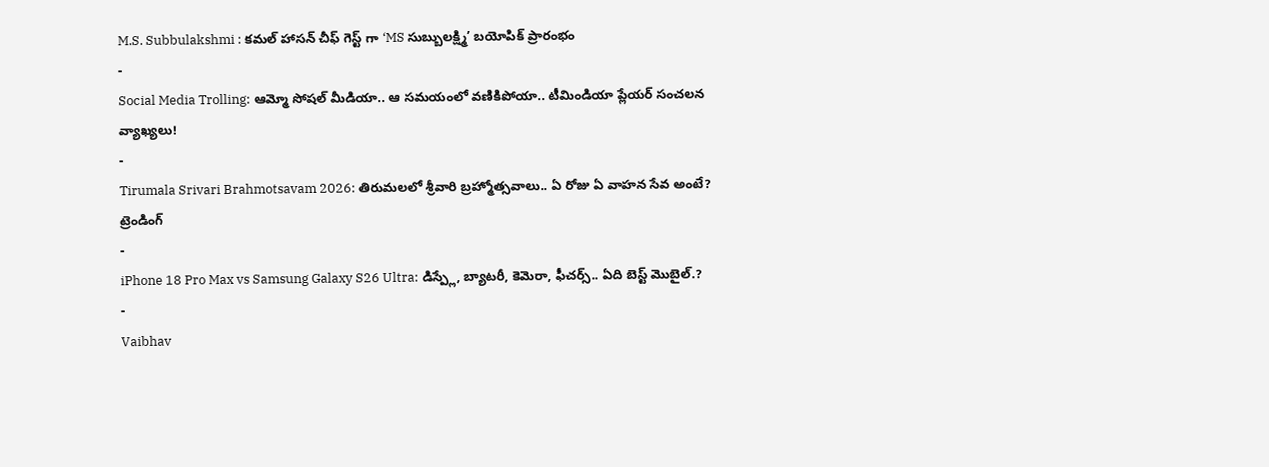M.S. Subbulakshmi : కమల్ హాసన్ చీఫ్ గెస్ట్ గా ‘MS సుబ్బులక్ష్మి’ బయోపిక్ ప్రారంభం
-
Social Media Trolling: ఆమ్మో సోషల్ మీడియా.. ఆ సమయంలో వణికిపోయా.. టీమిండియా ప్లేయర్ సంచలన వ్యాఖ్యలు!
-
Tirumala Srivari Brahmotsavam 2026: తిరుమలలో శ్రీవారి బ్రహ్మోత్సవాలు.. ఏ రోజు ఏ వాహన సేవ అంటే?
ట్రెండింగ్
-
iPhone 18 Pro Max vs Samsung Galaxy S26 Ultra: డిస్ప్లే, బ్యాటరీ, కెమెరా, ఫీచర్స్.. ఏది బెస్ట్ మొబైల్.?
-
Vaibhav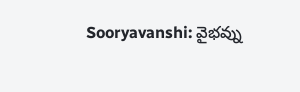Sooryavanshi: వైభవ్ను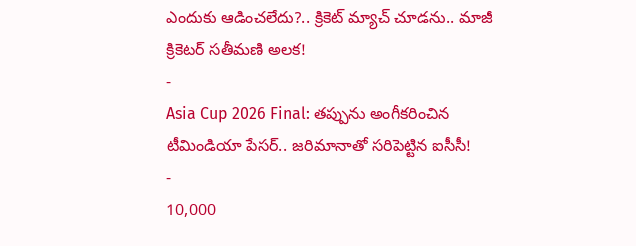ఎందుకు ఆడించలేదు?.. క్రికెట్ మ్యాచ్ చూడను.. మాజీ క్రికెటర్ సతీమణి అలక!
-
Asia Cup 2026 Final: తప్పును అంగీకరించిన టీమిండియా పేసర్.. జరిమానాతో సరిపెట్టిన ఐసీసీ!
-
10,000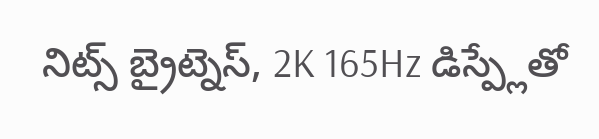నిట్స్ బ్రైట్నెస్, 2K 165Hz డిస్ప్లేతో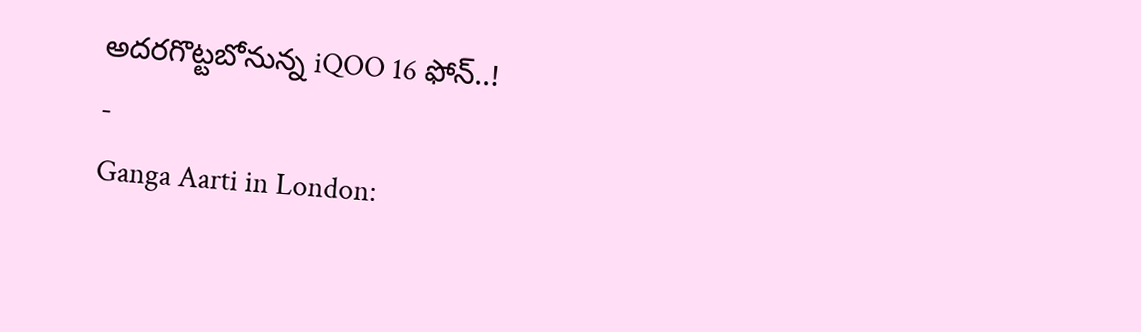అదరగొట్టబోనున్న iQOO 16 ఫోన్..!
-
Ganga Aarti in London: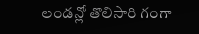లండన్లో తొలిసారి గంగా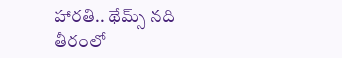హారతి.. థేమ్స్ నది తీరంలో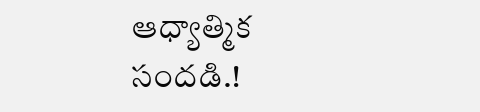ఆధ్యాత్మిక సందడి.!